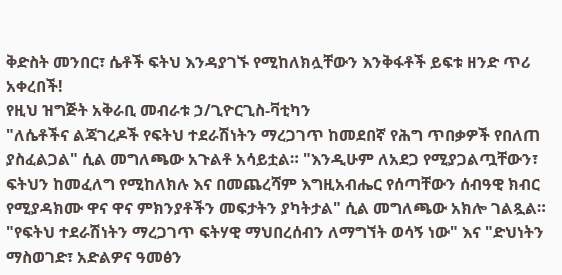ቅድስት መንበር፣ ሴቶች ፍትህ እንዳያገኙ የሚከለክሏቸውን እንቅፋቶች ይፍቱ ዘንድ ጥሪ አቀረበች!
የዚህ ዝግጅት አቅራቢ መብራቱ ኃ/ጊዮርጊስ-ቫቲካን
"ለሴቶችና ልጃገረዶች የፍትህ ተደራሽነትን ማረጋገጥ ከመደበኛ የሕግ ጥበቃዎች የበለጠ ያስፈልጋል" ሲል መግለጫው አጉልቶ አሳይቷል። "እንዲሁም ለአደጋ የሚያጋልጧቸውን፣ ፍትህን ከመፈለግ የሚከለክሉ እና በመጨረሻም እግዚአብሔር የሰጣቸውን ሰብዓዊ ክብር የሚያዳክሙ ዋና ዋና ምክንያቶችን መፍታትን ያካትታል" ሲል መግለጫው አክሎ ገልጿል።
"የፍትህ ተደራሽነትን ማረጋገጥ ፍትሃዊ ማህበረሰብን ለማግኘት ወሳኝ ነው" እና "ድህነትን ማስወገድ፣ አድልዎና ዓመፅን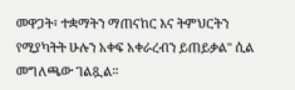መዋጋት፣ ተቋማትን ማጠናከር እና ትምህርትን የሚያካትት ሁሉን አቀፍ አቀራረብን ይጠይቃል" ሲል መግለጫው ገልጿል።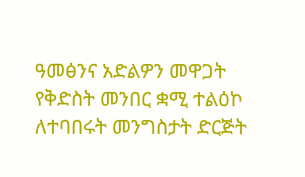ዓመፅንና አድልዎን መዋጋት
የቅድስት መንበር ቋሚ ተልዕኮ ለተባበሩት መንግስታት ድርጅት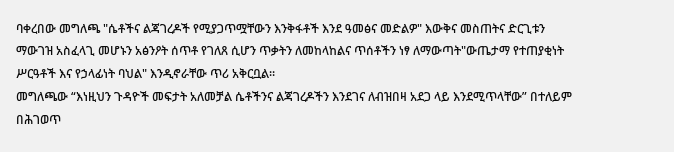ባቀረበው መግለጫ "ሴቶችና ልጃገረዶች የሚያጋጥሟቸውን እንቅፋቶች እንደ ዓመፅና መድልዎ" እውቅና መስጠትና ድርጊቱን ማውገዝ አስፈላጊ መሆኑን አፅንዖት ሰጥቶ የገለጸ ሲሆን ጥቃትን ለመከላከልና ጥሰቶችን ነፃ ለማውጣት"ውጤታማ የተጠያቂነት ሥርዓቶች እና የኃላፊነት ባህል" እንዲኖራቸው ጥሪ አቅርቧል።
መግለጫው “እነዚህን ጉዳዮች መፍታት አለመቻል ሴቶችንና ልጃገረዶችን እንደገና ለብዝበዛ አደጋ ላይ እንደሚጥላቸው” በተለይም በሕገወጥ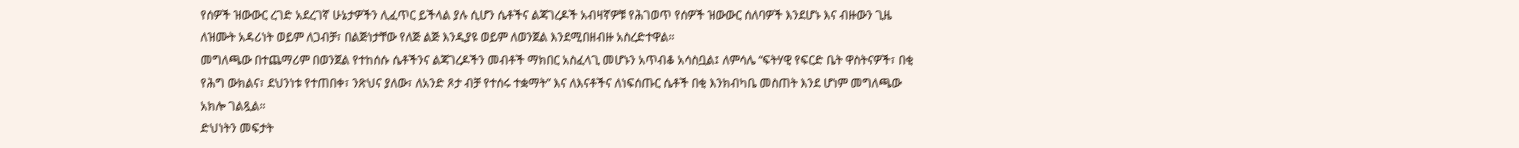የሰዎች ዝውውር ረገድ አደረገኛ ሁኔታዎችን ሊፈጥር ይችላል ያሉ ሲሆን ሴቶችና ልጃገረዶች አብዛኛዎቹ የሕገወጥ የሰዎች ዝውውር ሰለባዎች እንደሆኑ እና ብዙውን ጊዜ ለዝሙት አዳሪነት ወይም ለጋብቻ፣ በልጅነታቸው የለጅ ልጅ እንዲያዩ ወይም ለወንጀል እንደሚበዘብዙ አስረድተዋል።
መግለጫው በተጨማሪም በወንጀል የተከሰሱ ሴቶችንና ልጃገረዶችን መብቶች ማክበር አስፈላጊ መሆኑን አጥብቆ አሳስቧል፤ ለምሳሌ “ፍትሃዊ የፍርድ ቤት ዋስትናዎች፣ በቂ የሕግ ውክልና፣ ደህንነቱ የተጠበቀ፣ ንጽህና ያለው፣ ለአንድ ጾታ ብቻ የተሰሩ ተቋማት” እና ለእናቶችና ለነፍሰጡር ሴቶች በቂ እንክብካቤ መስጠት እንደ ሆነም መግለጫው አክሎ ገልጿል።
ድህነትን መፍታት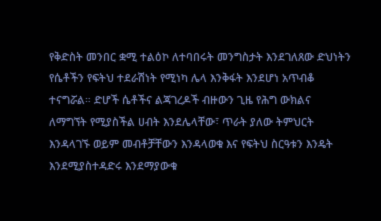የቅድስት መንበር ቋሚ ተልዕኮ ለተባበሩት መንግስታት እንደገለጸው ድህነትን የሴቶችን የፍትህ ተደራሽነት የሚነካ ሌላ እንቅፋት እንደሆነ አጥብቆ ተናግሯል። ድሆች ሴቶችና ልጃገረዶች ብዙውን ጊዜ የሕግ ውክልና ለማግኘት የሚያስችል ሀብት እንደሌላቸው፣ ጥራት ያለው ትምህርት እንዳላገኙ ወይም መብቶቻቸውን እንዳላወቁ እና የፍትህ ስርዓቱን እንዴት እንደሚያስተዳድሩ እንደማያውቁ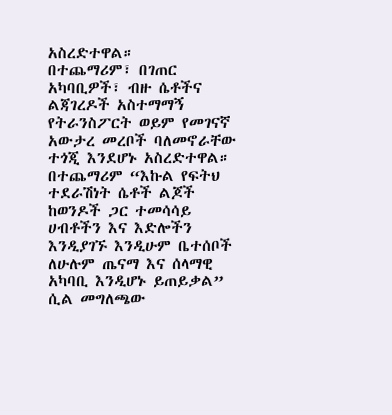አስረድተዋል።
በተጨማሪም፣ በገጠር አካባቢዎች፣ ብዙ ሴቶችና ልጃገረዶች አስተማማኝ የትራንስፖርት ወይም የመገናኛ አውታረ መረቦች ባለመኖራቸው ተጎጂ እንደሆኑ አስረድተዋል።
በተጨማሪም “እኩል የፍትህ ተደራሽነት ሴቶች ልጆች ከወንዶች ጋር ተመሳሳይ ሀብቶችን እና እድሎችን እንዲያገኙ እንዲሁም ቤተሰቦች ለሁሉም ጤናማ እና ሰላማዊ አካባቢ እንዲሆኑ ይጠይቃል” ሲል መግለጫው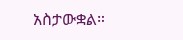አስታውቋል።